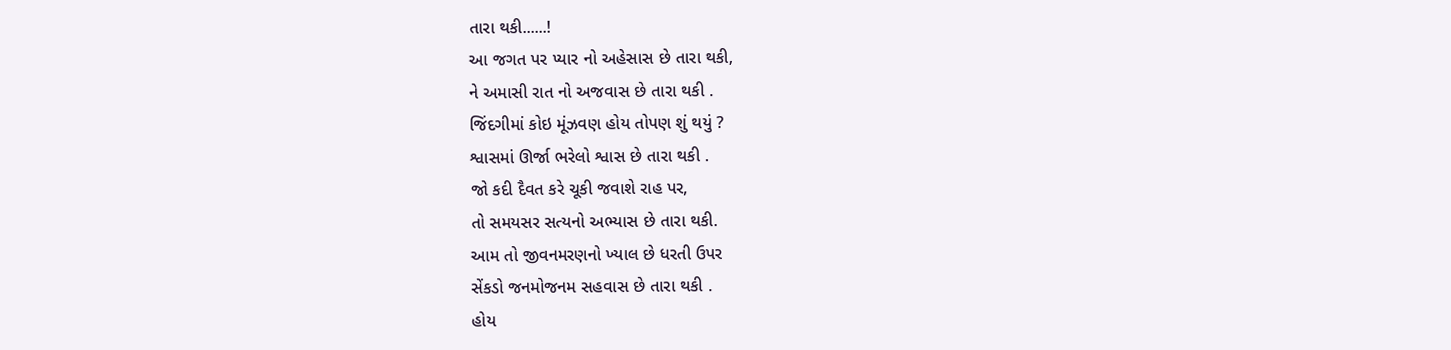તારા થકી......!
આ જગત પર પ્યાર નો અહેસાસ છે તારા થકી,
ને અમાસી રાત નો અજવાસ છે તારા થકી .
જિંદગીમાં કોઇ મૂંઝવણ હોય તોપણ શું થયું ?
શ્વાસમાં ઊર્જા ભરેલો શ્વાસ છે તારા થકી .
જો કદી દૈવત કરે ચૂકી જવાશે રાહ પર,
તો સમયસર સત્યનો અભ્યાસ છે તારા થકી.
આમ તો જીવનમરણનો ખ્યાલ છે ધરતી ઉપર
સેંકડો જનમોજનમ સહવાસ છે તારા થકી .
હોય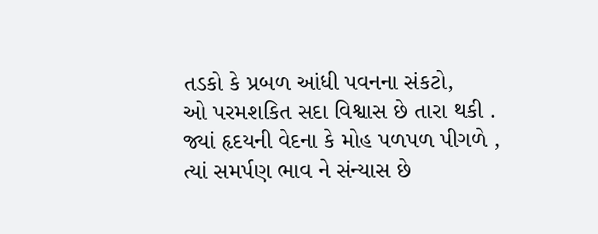તડકો કે પ્રબળ આંધી પવનના સંકટો,
ઓ પરમશકિત સદા વિશ્વાસ છે તારા થકી .
જ્યાં હૃદયની વેદના કે મોહ પળપળ પીગળે ,
ત્યાં સમર્પણ ભાવ ને સંન્યાસ છે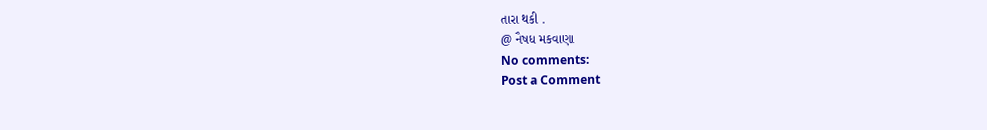તારા થકી .
@ નૈષધ મકવાણા
No comments:
Post a Comment